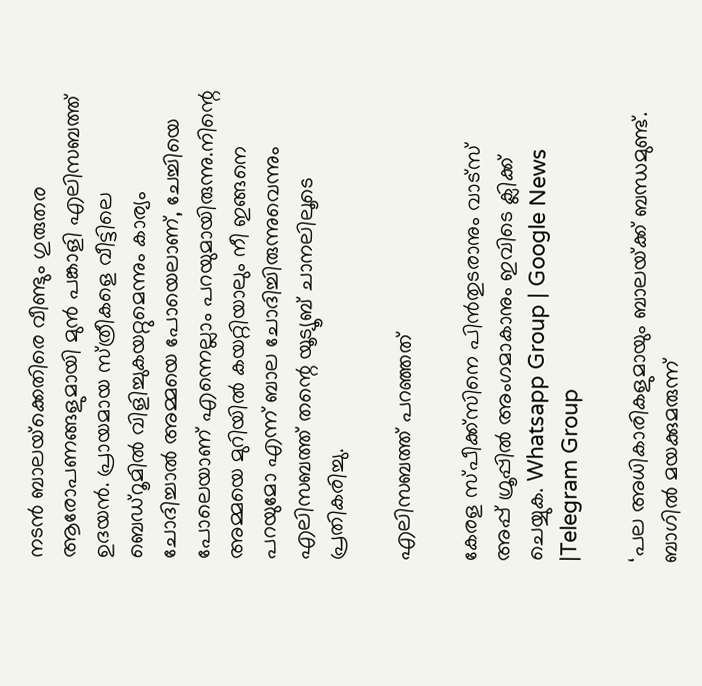നടൻ ബാലയ്‌ക്കെതിരെ വീണ്ടും ഗുരുതര ആരോപണങ്ങളുമായി മുൻ പങ്കാളി എലിസബത്ത് ഉദയൻ. പ്രായമായ സ്‌ത്രീകളെ വീട്ടിലെ ബെഡ്‌റൂമില്‍ വിളിച്ചുകയറ്റുമെന്നും കാര്യം ചോദിച്ചാല്‍ അമ്മയെ പോയെലാണ്, ചേച്ചിയെ പോലെയാണ് എന്നെല്ലാം പറയുമായിരുന്നു.നിന്റെ അമ്മയെ മുറിയില്‍ കയറ്റിയാലും നീ ഇങ്ങനെ പറയുമോ എന്ന് ബാല ചോദിച്ചിരുന്നുവെന്നും എലിസബത്ത് തന്റെ യൂട്യൂബ് ചാനലിലൂടെ പ്രതികരിച്ചു.

എലിസബത്ത് പറഞ്ഞത്

കേരള സ്പീക്ക്സിനെ പിൻതുടരാനും വാട്സ് അപ്പ് ഗ്രൂപ്പിൽ അംഗമാകാനും ഇവിടെ ക്ലിക്ക് ചെയ്യുക. Whatsapp Group | Google News |Telegram Group

‘പല അധികാരികളുമായും ബാലയ്‌ക്ക് ബന്ധമുണ്ട്. ബാഗില്‍ മയക്കുമരുന്ന്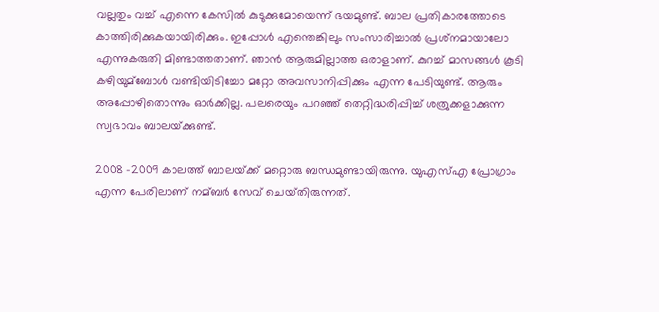വല്ലതും വച്ച്‌ എന്നെ കേസില്‍ കുടുക്കുമോയെന്ന് ഭയമുണ്ട്. ബാല പ്രതികാരത്തോടെ കാത്തിരിക്കുകയായിരിക്കും. ഇപ്പോള്‍ എന്തെങ്കിലും സംസാരിച്ചാല്‍ പ്രശ്‌നമായാലോ എന്നുകരുതി മിണ്ടാത്തതാണ്. ഞാൻ ആരുമില്ലാത്ത ഒരാളാണ്. കുറച്ച്‌ മാസങ്ങള്‍ കൂടി കഴിയുമ്ബോള്‍ വണ്ടിയിടിച്ചോ മറ്റോ അവസാനിപ്പിക്കും എന്ന പേടിയുണ്ട്. ആരും അപ്പോഴിതൊന്നും ഓർക്കില്ല. പലരെയും പറഞ്ഞ് തെറ്റിദ്ധരിപ്പിച്ച്‌ ശത്രുക്കളാക്കുന്ന സ്വഭാവം ബാലയ്‌ക്കുണ്ട്.

2008 -2009 കാലത്ത് ബാലയ്‌ക്ക് മറ്റൊരു ബന്ധമുണ്ടായിരുന്നു. യുഎസ്‌എ പ്രോഗ്രാം എന്ന പേരിലാണ് നമ്ബർ സേവ് ചെയ്‌തിരുന്നത്.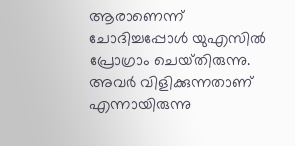ആരാണെന്ന് ചോദിച്ചപ്പോള്‍ യുഎസില്‍ പ്രോഗ്രാം ചെയ്‌തിരുന്നു. അവർ വിളിക്കുന്നതാണ് എന്നായിരുന്നു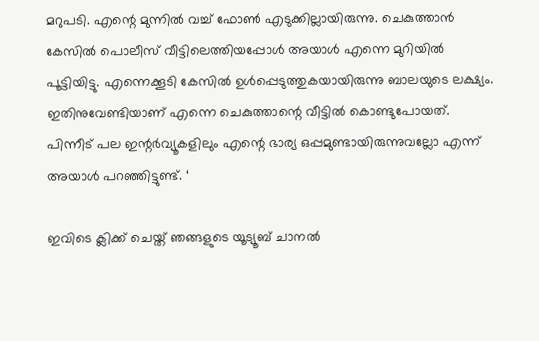മറുപടി. എന്റെ മുന്നില്‍ വച്ച്‌ ഫോണ്‍ എടുക്കില്ലായിരുന്നു. ചെകുത്താൻ കേസില്‍ പൊലീസ് വീട്ടിലെത്തിയപ്പോള്‍ അയാള്‍ എന്നെ മുറിയില്‍ പൂട്ടിയിട്ടു. എന്നെക്കൂടി കേസില്‍ ഉള്‍പ്പെടുത്തുകയായിരുന്നു ബാലയുടെ ലക്ഷ്യം. ഇതിനുവേണ്ടിയാണ് എന്നെ ചെകുത്താന്റെ വീട്ടില്‍ കൊണ്ടുപോയത്. പിന്നീട് പല ഇന്റർവ്യൂകളിലും എന്റെ ഭാര്യ ഒപ്പമുണ്ടായിരുന്നുവല്ലോ എന്ന് അയാള്‍ പറഞ്ഞിട്ടുണ്ട്. ‘

ഇവിടെ ക്ലിക്ക് ചെയ്ത് ഞങ്ങളുടെ യൂട്യൂബ് ചാനൽ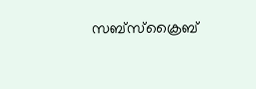സബ്സ്ക്രൈബ്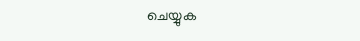ചെയ്യുക